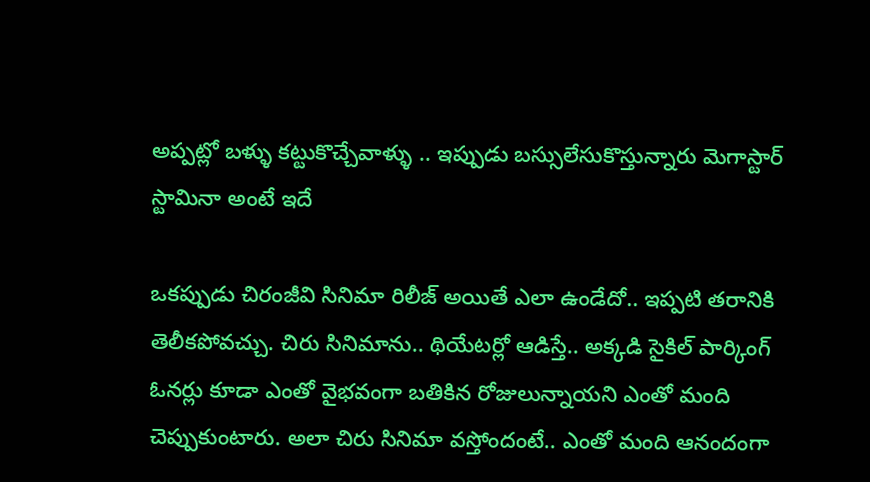అప్పట్లో బళ్ళు కట్టుకొచ్చేవాళ్ళు .. ఇప్పుడు బస్సులేసుకొస్తున్నారు మెగాస్టార్ స్టామినా అంటే ఇదే

ఒకప్పుడు చిరంజీవి సినిమా రిలీజ్ అయితే ఎలా ఉండేదో.. ఇప్పటి తరానికి తెలీకపోవచ్చు. చిరు సినిమాను.. థియేటర్లో ఆడిస్తే.. అక్కడి సైకిల్ పార్కింగ్ ఓనర్లు కూడా ఎంతో వైభవంగా బతికిన రోజులున్నాయని ఎంతో మంది చెప్పుకుంటారు. అలా చిరు సినిమా వస్తోందంటే.. ఎంతో మంది ఆనందంగా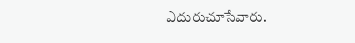ఎదురుచూసేవారు.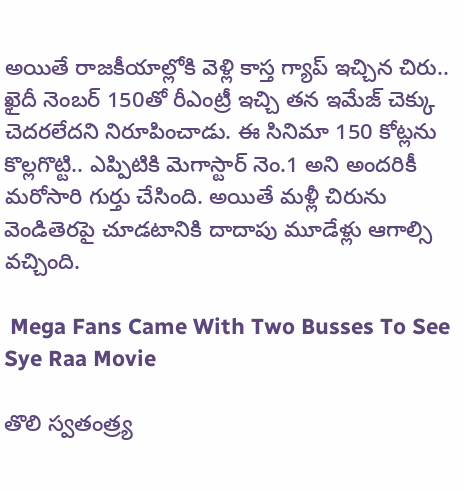అయితే రాజకీయాల్లోకి వెళ్లి కాస్త గ్యాప్ ఇచ్చిన చిరు.. ఖైదీ నెంబర్ 150తో రీఎంట్రీ ఇచ్చి తన ఇమేజ్ చెక్కు చెదరలేదని నిరూపించాడు. ఈ సినిమా 150 కోట్లను కొల్లగొట్టి.. ఎప్పిటికి మెగాస్టార్ నెం.1 అని అందరికీ మరోసారి గుర్తు చేసింది. అయితే మళ్లీ చిరును వెండితెరపై చూడటానికి దాదాపు మూడేళ్లు ఆగాల్సి వచ్చింది.

 Mega Fans Came With Two Busses To See Sye Raa Movie

తొలి స్వతంత్ర్య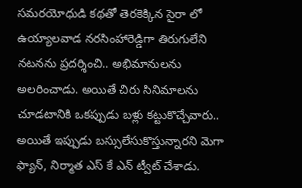సమరయోధుడి కథతో తెరకెక్కిన సైరా లో ఉయ్యాలవాడ నరసింహారెడ్డిగా తిరుగులేని నటనను ప్రదర్శించి.. అభిమానులను అలరించాడు. అయితే చిరు సినిమాలను చూడటానికి ఒకప్పుడు బళ్లు కట్టుకొచ్చేవారు.. అయితే ఇప్పుడు బస్సులేసుకొస్తున్నారని మెగా ఫ్యాన్, నిర్మాత ఎస్ కే ఎన్ ట్వీట్ చేశాడు.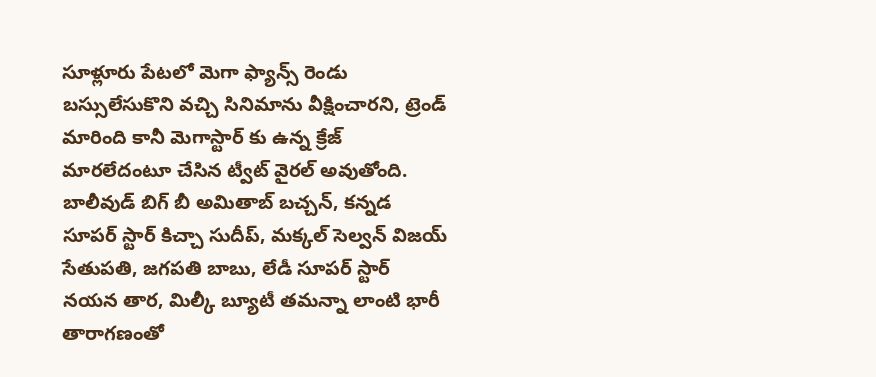సూళ్లూరు పేటలో మెగా ఫ్యాన్స్ రెండు బస్సులేసుకొని వచ్చి సినిమాను వీక్షించారని, ట్రెండ్ మారింది కానీ మెగాస్టార్ కు ఉన్న క్రేజ్ మారలేదంటూ చేసిన ట్వీట్ వైరల్ అవుతోంది. బాలీవుడ్ బిగ్ బీ అమితాబ్ బచ్చన్, కన్నడ సూపర్ స్టార్ కిచ్చా సుదీప్, మక్కల్ సెల్వన్ విజయ్ సేతుపతి, జగపతి బాబు, లేడీ సూపర్ స్టార్ నయన తార, మిల్కీ బ్యూటీ తమన్నా లాంటి భారీ తారాగణంతో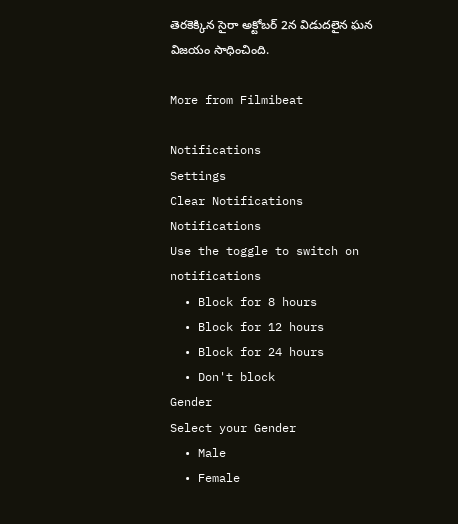తెరకెక్కిన సైరా అక్టోబర్ 2న విడుదలైన ఘన విజయం సాధించింది.

More from Filmibeat

Notifications
Settings
Clear Notifications
Notifications
Use the toggle to switch on notifications
  • Block for 8 hours
  • Block for 12 hours
  • Block for 24 hours
  • Don't block
Gender
Select your Gender
  • Male
  • Female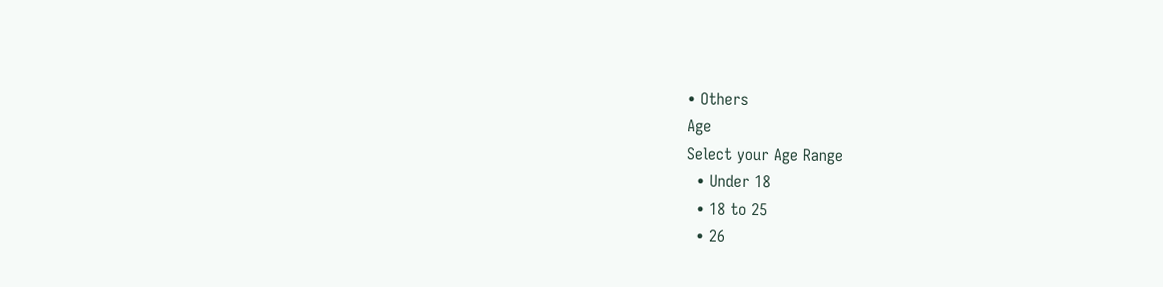• Others
Age
Select your Age Range
  • Under 18
  • 18 to 25
  • 26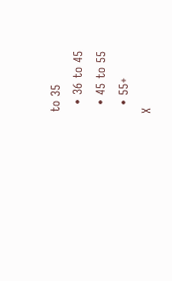to 35
  • 36 to 45
  • 45 to 55
  • 55+
X